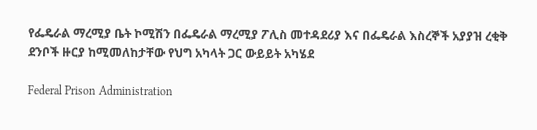የፌዴራል ማረሚያ ቤት ኮሚሽን በፌዴራል ማረሚያ ፖሊስ መተዳደሪያ እና በፌዴራል እስረኞች አያያዝ ረቂቅ ደንቦች ዙርያ ከሚመለከታቸው የህግ አካላት ጋር ውይይት አካሄደ

Federal Prison Administration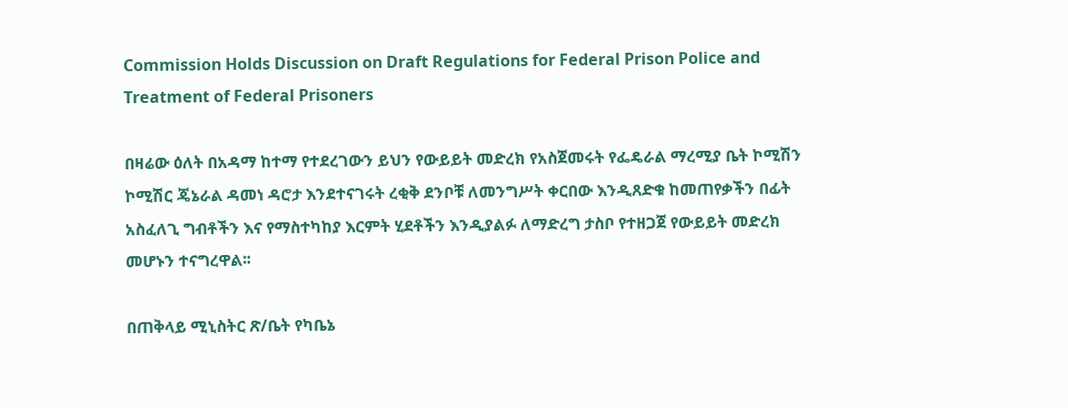Commission Holds Discussion on Draft Regulations for Federal Prison Police and Treatment of Federal Prisoners

በዛሬው ዕለት በአዳማ ከተማ የተደረገውን ይህን የውይይት መድረክ የአስጀመሩት የፌዴራል ማረሚያ ቤት ኮሚሽን ኮሚሽር ጄኔራል ዳመነ ዳሮታ እንደተናገሩት ረቂቅ ደንቦቹ ለመንግሥት ቀርበው እንዲጸድቁ ከመጠየቃችን በፊት አስፈለጊ ግብቶችን እና የማስተካከያ እርምት ሂደቶችን እንዲያልፉ ለማድረግ ታስቦ የተዘጋጀ የውይይት መድረክ መሆኑን ተናግረዋል፡፡

በጠቅላይ ሚኒስትር ጽ/ቤት የካቤኔ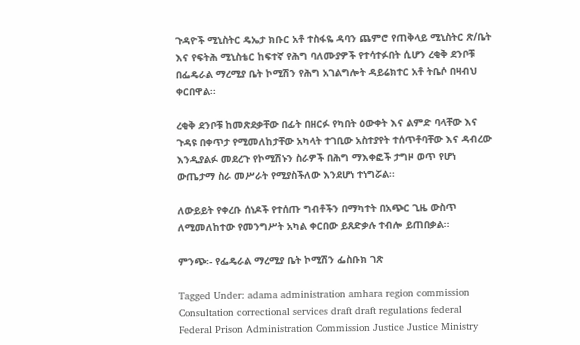ጉዳዮች ሚኒስትር ዴኤታ ክቡር አቶ ተስፋዬ ዳባን ጨምሮ የጠቅላይ ሚኒስትር ጽ/ቤት እና የፍትሕ ሚኒስቴር ከፍተኛ የሕግ ባለሙያዎች የተሳተፉበት ሲሆን ረቂቅ ደንቦቹ በፌዴራል ማረሚያ ቤት ኮሚሽን የሕግ አገልግሎት ዳይሬክተር አቶ ትቤሶ በዛብህ ቀርበዋል፡፡

ረቂቅ ደንቦቹ ከመጽደቃቸው በፊት በዘርፉ የካበት ዕውቀት እና ልምድ ባላቸው እና ጉዳዩ በቀጥታ የሚመለከታቸው አካላት ተገቢው አስተያየት ተሰጥቶባቸው እና ዳብረው እንዲያልፉ መደረጉ የኮሚሽኑን ስራዎች በሕግ ማእቀፎች ታግዞ ወጥ የሆነ ውጤታማ ስራ መሥራት የሚያስችለው እንደሆነ ተነግሯል፡፡

ለውይይት የቀረቡ ሰነዶች የተሰጡ ግብቶችን በማካተት በአጭር ጊዜ ውስጥ ለሚመለከተው የመንግሥት አካል ቀርበው ይጸድቃሉ ተብሎ ይጠበቃል፡፡

ምንጭ፡- የፌዴራል ማረሚያ ቤት ኮሚሽን ፌስቡክ ገጽ

Tagged Under: adama administration amhara region commission Consultation correctional services draft draft regulations federal Federal Prison Administration Commission Justice Justice Ministry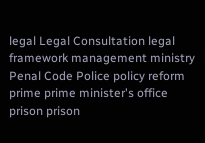legal Legal Consultation legal framework management ministry Penal Code Police policy reform prime prime minister's office prison prison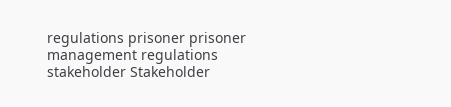regulations prisoner prisoner management regulations stakeholder Stakeholder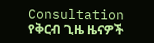Consultation
የቅርብ ጊዜ ዜናዎች